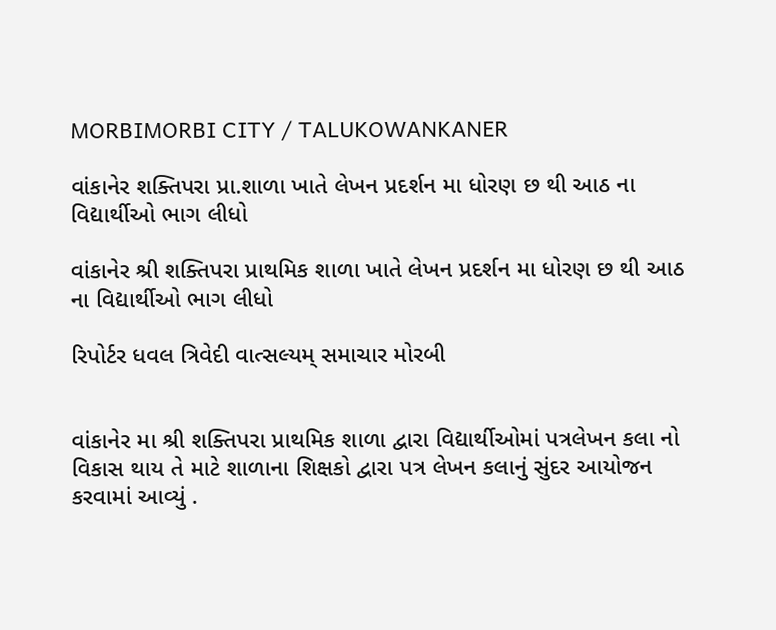MORBIMORBI CITY / TALUKOWANKANER

વાંકાનેર શક્તિપરા પ્રા.શાળા ખાતે લેખન પ્રદર્શન મા ધોરણ છ થી આઠ ના વિદ્યાર્થીઓ ભાગ લીધો

વાંકાનેર શ્રી શક્તિપરા પ્રાથમિક શાળા ખાતે લેખન પ્રદર્શન મા ધોરણ છ થી આઠ ના વિદ્યાર્થીઓ ભાગ લીધો

રિપોર્ટર ધવલ ત્રિવેદી વાત્સલ્યમ્ સમાચાર મોરબી


વાંકાનેર મા શ્રી શક્તિપરા પ્રાથમિક શાળા દ્વારા વિદ્યાર્થીઓમાં પત્રલેખન કલા નો વિકાસ થાય તે માટે શાળાના શિક્ષકો દ્વારા પત્ર લેખન કલાનું સુંદર આયોજન કરવામાં આવ્યું .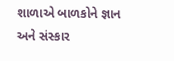શાળાએ બાળકોને જ્ઞાન અને સંસ્કાર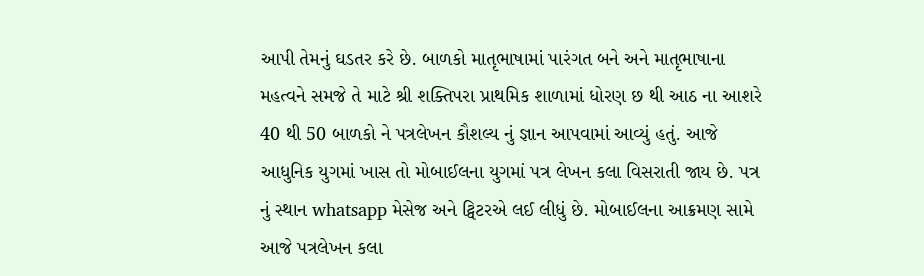આપી તેમનું ઘડતર કરે છે. બાળકો માતૃભાષામાં પારંગત બને અને માતૃભાષાના મહત્વને સમજે તે માટે શ્રી શક્તિપરા પ્રાથમિક શાળામાં ધોરણ છ થી આઠ ના આશરે 40 થી 50 બાળકો ને પત્રલેખન કૌશલ્ય નું જ્ઞાન આપવામાં આવ્યું હતું. આજે આધુનિક યુગમાં ખાસ તો મોબાઈલના યુગમાં પત્ર લેખન કલા વિસરાતી જાય છે. પત્ર નું સ્થાન whatsapp મેસેજ અને ટ્વિટરએ લઈ લીધું છે. મોબાઈલના આક્રમણ સામે આજે પત્રલેખન કલા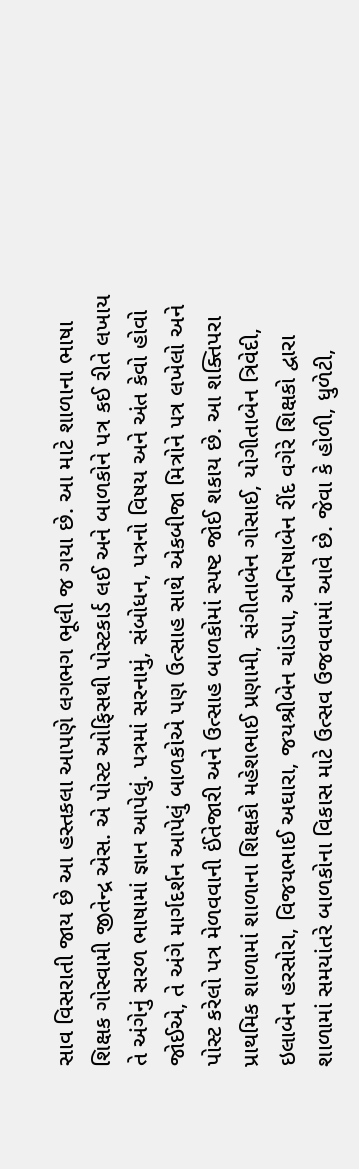સાવ વિસરાતી જાય છે આ હસ્તકલા આપણે લગભગ ભૂલી જ ગયા છે. આ માટે શાળાના ભાષા શિક્ષક ગોસ્વામી જીતેન્દ્ર એસ. એ પોસ્ટ ઓફિસથી પોસ્ટકાર્ડ લઈ અને બાળકોને પત્ર કઈ રીતે લખાય તે અંગેનું સરળ ભાષામાં જ્ઞાન આપેલું. પત્રમાં સરનામું, સંબોધન, પત્રનો વિષય અને અંત કેવો હોવો જોઈએ, તે અંગે માર્ગદર્શન આપેલું બાળકોએ પણ ઉત્સાહ સાથે એકબીજા મિત્રોને પત્ર લખેલો અને પોસ્ટ કરેલો પત્ર મેળવવાની ઈંતેજારી અને ઉત્સાહ બાળકોમાં સ્પષ્ટ જોઈ શકાય છે. આ શક્તિપરા પ્રાથમિક શાળામાં શાળાના શિક્ષકો મહેશભાઈ પ્રણામી, સંગીતાબેન ગોસાઈ, યોગીતાબેન ત્રિવેદી, ઇલાબેન હરસોરા, વિજયભાઈ અઘારા, જયશ્રીબેન ચાંડપા, અનિષાબેન રીંદ વગેરે શિક્ષકો દ્વારા શાળામાં સમયાંતરે બાળકોના વિકાસ માટે ઉત્સવ ઉજવવામાં આવે છે. જેવા કે હોળી, ધુળેટી,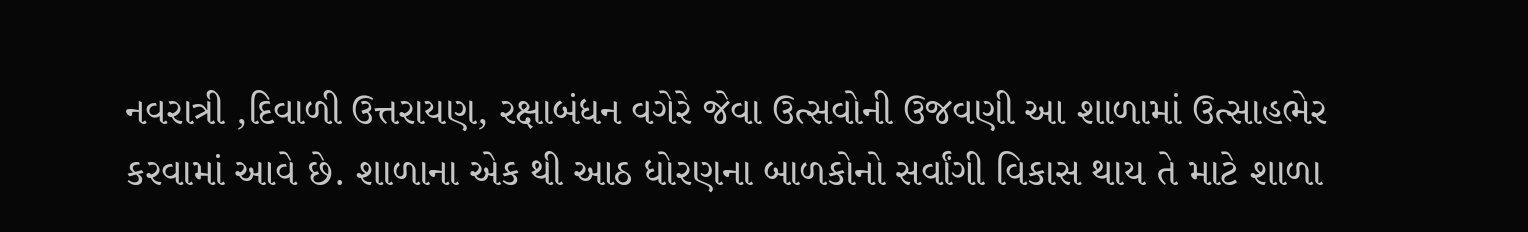નવરાત્રી ,દિવાળી ઉત્તરાયણ, રક્ષાબંધન વગેરે જેવા ઉત્સવોની ઉજવણી આ શાળામાં ઉત્સાહભેર કરવામાં આવે છે. શાળાના એક થી આઠ ધોરણના બાળકોનો સર્વાંગી વિકાસ થાય તે માટે શાળા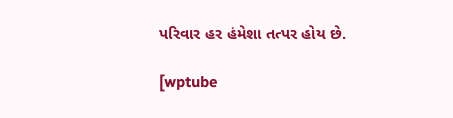પરિવાર હર હંમેશા તત્પર હોય છે.

[wptube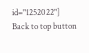id="1252022"]
Back to top button